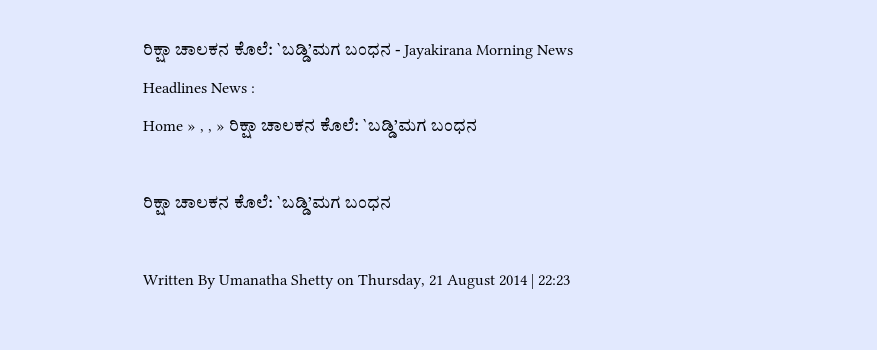ರಿಕ್ಷಾ ಚಾಲಕನ ಕೊಲೆ: `ಬಡ್ಡಿ’ಮಗ ಬಂಧನ - Jayakirana Morning News
Headlines News :
Home » , , » ರಿಕ್ಷಾ ಚಾಲಕನ ಕೊಲೆ: `ಬಡ್ಡಿ’ಮಗ ಬಂಧನ

ರಿಕ್ಷಾ ಚಾಲಕನ ಕೊಲೆ: `ಬಡ್ಡಿ’ಮಗ ಬಂಧನ

Written By Umanatha Shetty on Thursday, 21 August 2014 | 22:23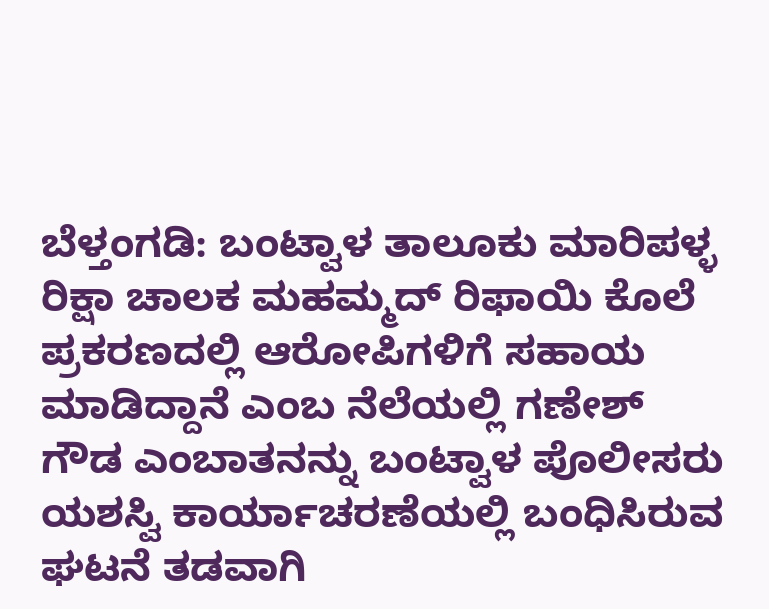ಬೆಳ್ತಂಗಡಿ: ಬಂಟ್ವಾಳ ತಾಲೂಕು ಮಾರಿಪಳ್ಳ ರಿಕ್ಷಾ ಚಾಲಕ ಮಹಮ್ಮದ್ ರಿಫಾಯಿ ಕೊಲೆ ಪ್ರಕರಣದಲ್ಲಿ ಆರೋಪಿಗಳಿಗೆ ಸಹಾಯ ಮಾಡಿದ್ದಾನೆ ಎಂಬ ನೆಲೆಯಲ್ಲಿ ಗಣೇಶ್ ಗೌಡ ಎಂಬಾತನನ್ನು ಬಂಟ್ವಾಳ ಪೊಲೀಸರು ಯಶಸ್ವಿ ಕಾರ್ಯಾಚರಣೆಯಲ್ಲಿ ಬಂಧಿಸಿರುವ ಘಟನೆ ತಡವಾಗಿ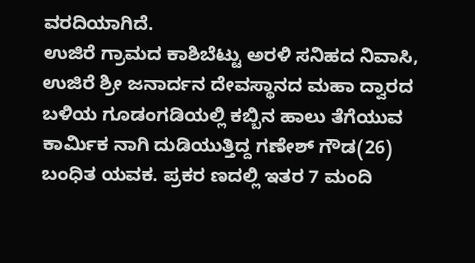ವರದಿಯಾಗಿದೆ.
ಉಜಿರೆ ಗ್ರಾಮದ ಕಾಶಿಬೆಟ್ಟು ಅರಳಿ ಸನಿಹದ ನಿವಾಸಿ, ಉಜಿರೆ ಶ್ರೀ ಜನಾರ್ದನ ದೇವಸ್ಥಾನದ ಮಹಾ ದ್ವಾರದ ಬಳಿಯ ಗೂಡಂಗಡಿಯಲ್ಲಿ ಕಬ್ಬಿನ ಹಾಲು ತೆಗೆಯುವ ಕಾರ್ಮಿಕ ನಾಗಿ ದುಡಿಯುತ್ತಿದ್ದ ಗಣೇಶ್ ಗೌಡ(26) ಬಂಧಿತ ಯವಕ. ಪ್ರಕರ ಣದಲ್ಲಿ ಇತರ 7 ಮಂದಿ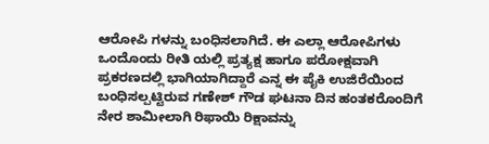ಆರೋಪಿ ಗಳನ್ನು ಬಂಧಿಸಲಾಗಿದೆ. ಈ ಎಲ್ಲಾ ಆರೋಪಿಗಳು ಒಂದೊಂದು ರೀತಿ ಯಲ್ಲಿ ಪ್ರತ್ಯಕ್ಷ ಹಾಗೂ ಪರೋಕ್ಷವಾಗಿ ಪ್ರಕರಣದಲ್ಲಿ ಭಾಗಿಯಾಗಿದ್ದಾರೆ ಎನ್ನ ಈ ಪೈಕಿ ಉಜಿರೆಯಿಂದ ಬಂಧಿಸಲ್ಪಟ್ಟಿರುವ ಗಣೇಶ್ ಗೌಡ ಘಟನಾ ದಿನ ಹಂತಕರೊಂದಿಗೆ ನೇರ ಶಾಮೀಲಾಗಿ ರಿಫಾಯಿ ರಿಕ್ಷಾವನ್ನು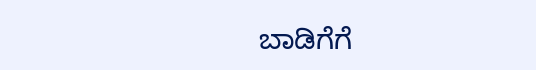ಬಾಡಿಗೆಗೆ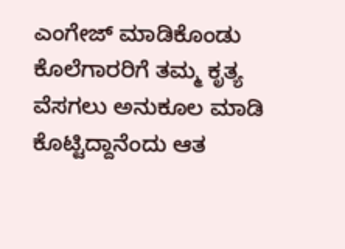ಎಂಗೇಜ್ ಮಾಡಿಕೊಂಡು ಕೊಲೆಗಾರರಿಗೆ ತಮ್ಮ ಕೃತ್ಯ ವೆಸಗಲು ಅನುಕೂಲ ಮಾಡಿ ಕೊಟ್ಟಿದ್ದಾನೆಂದು ಆತ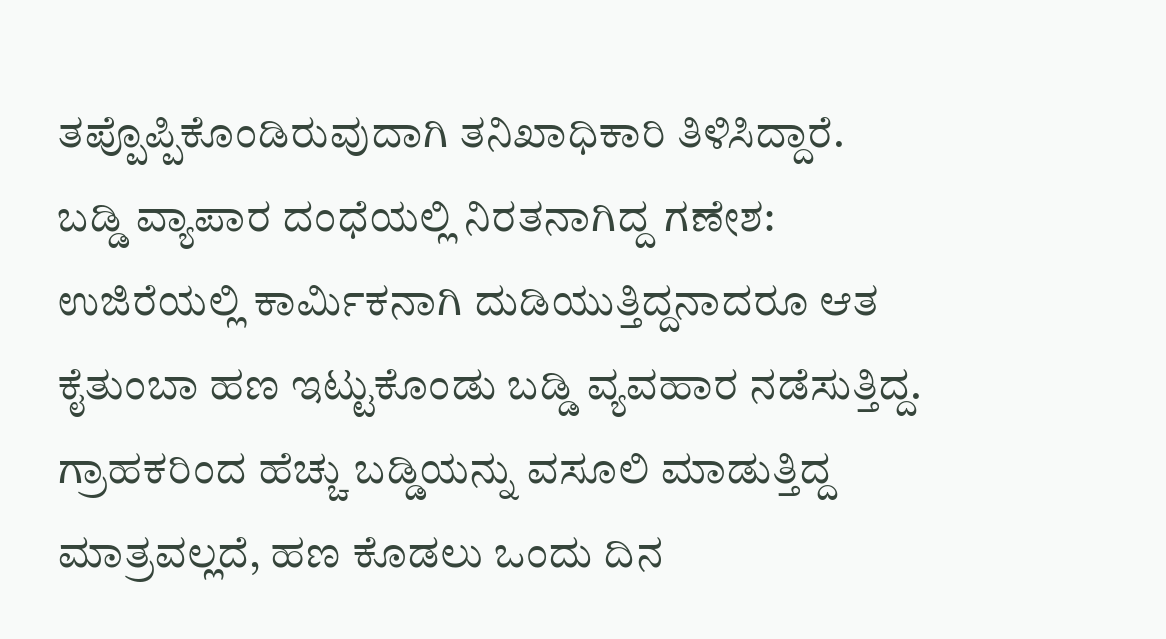ತಪ್ಪೊಪ್ಪಿಕೊಂಡಿರುವುದಾಗಿ ತನಿಖಾಧಿಕಾರಿ ತಿಳಿಸಿದ್ದಾರೆ.
ಬಡ್ಡಿ ವ್ಯಾಪಾರ ದಂಧೆಯಲ್ಲಿ ನಿರತನಾಗಿದ್ದ ಗಣೇಶ: ಉಜಿರೆಯಲ್ಲಿ ಕಾರ್ಮಿಕನಾಗಿ ದುಡಿಯುತ್ತಿದ್ದನಾದರೂ ಆತ ಕೈತುಂಬಾ ಹಣ ಇಟ್ಟುಕೊಂಡು ಬಡ್ಡಿ ವ್ಯವಹಾರ ನಡೆಸುತ್ತಿದ್ದ. ಗ್ರಾಹಕರಿಂದ ಹೆಚ್ಚು ಬಡ್ಡಿಯನ್ನು ವಸೂಲಿ ಮಾಡುತ್ತಿದ್ದ ಮಾತ್ರವಲ್ಲದೆ, ಹಣ ಕೊಡಲು ಒಂದು ದಿನ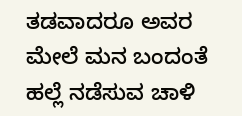ತಡವಾದರೂ ಅವರ ಮೇಲೆ ಮನ ಬಂದಂತೆ ಹಲ್ಲೆ ನಡೆಸುವ ಚಾಳಿ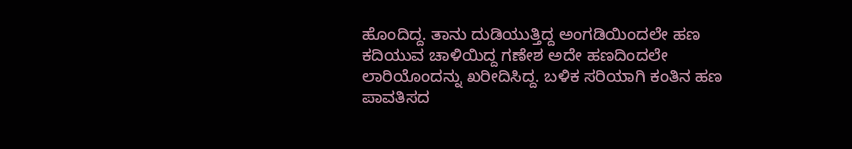ಹೊಂದಿದ್ದ. ತಾನು ದುಡಿಯುತ್ತಿದ್ದ ಅಂಗಡಿಯಿಂದಲೇ ಹಣ ಕದಿಯುವ ಚಾಳಿಯಿದ್ದ ಗಣೇಶ ಅದೇ ಹಣದಿಂದಲೇ ಲಾರಿಯೊಂದನ್ನು ಖರೀದಿಸಿದ್ದ. ಬಳಿಕ ಸರಿಯಾಗಿ ಕಂತಿನ ಹಣ ಪಾವತಿಸದ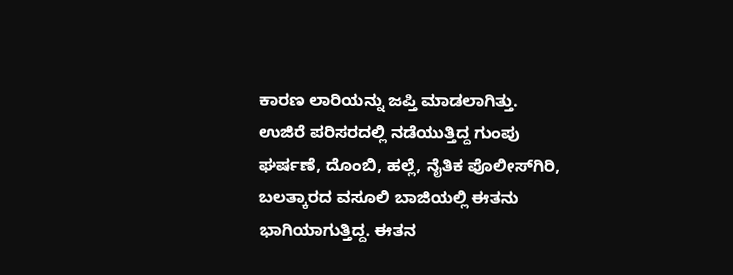ಕಾರಣ ಲಾರಿಯನ್ನು ಜಪ್ತಿ ಮಾಡಲಾಗಿತ್ತು. ಉಜಿರೆ ಪರಿಸರದಲ್ಲಿ ನಡೆಯುತ್ತಿದ್ದ ಗುಂಪು ಘರ್ಷಣೆ, ದೊಂಬಿ, ಹಲ್ಲೆ, ನೈತಿಕ ಪೊಲೀಸ್‍ಗಿರಿ, ಬಲತ್ಕಾರದ ವಸೂಲಿ ಬಾಜಿಯಲ್ಲಿ ಈತನು ಭಾಗಿಯಾಗುತ್ತಿದ್ದ. ಈತನ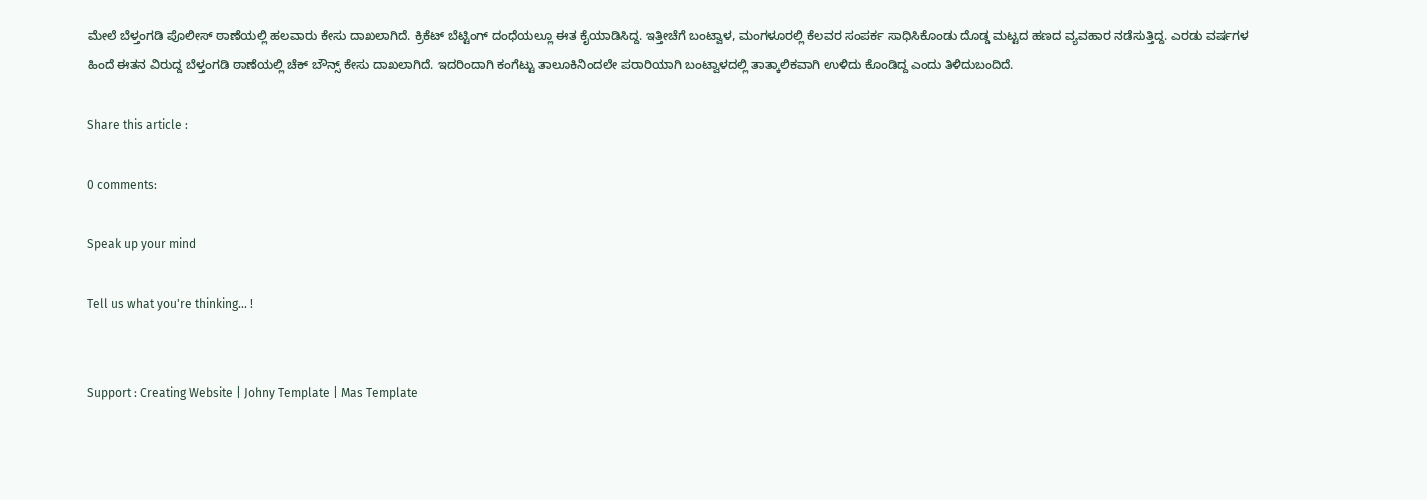ಮೇಲೆ ಬೆಳ್ತಂಗಡಿ ಪೊಲೀಸ್ ಠಾಣೆಯಲ್ಲಿ ಹಲವಾರು ಕೇಸು ದಾಖಲಾಗಿದೆ. ಕ್ರಿಕೆಟ್ ಬೆಟ್ಟಿಂಗ್ ದಂಧೆಯಲ್ಲೂ ಈತ ಕೈಯಾಡಿಸಿದ್ದ. ಇತ್ತೀಚೆಗೆ ಬಂಟ್ವಾಳ, ಮಂಗಳೂರಲ್ಲಿ ಕೆಲವರ ಸಂಪರ್ಕ ಸಾಧಿಸಿಕೊಂಡು ದೊಡ್ಡ ಮಟ್ಟದ ಹಣದ ವ್ಯವಹಾರ ನಡೆಸುತ್ತಿದ್ದ. ಎರಡು ವರ್ಷಗಳ ಹಿಂದೆ ಈತನ ವಿರುದ್ದ ಬೆಳ್ತಂಗಡಿ ಠಾಣೆಯಲ್ಲಿ ಚೆಕ್ ಬೌನ್ಸ್ ಕೇಸು ದಾಖಲಾಗಿದೆ. ಇದರಿಂದಾಗಿ ಕಂಗೆಟ್ಟು ತಾಲೂಕಿನಿಂದಲೇ ಪರಾರಿಯಾಗಿ ಬಂಟ್ವಾಳದಲ್ಲಿ ತಾತ್ಕಾಲಿಕವಾಗಿ ಉಳಿದು ಕೊಂಡಿದ್ದ ಎಂದು ತಿಳಿದುಬಂದಿದೆ.

Share this article :

0 comments:

Speak up your mind

Tell us what you're thinking... !


Support : Creating Website | Johny Template | Mas Template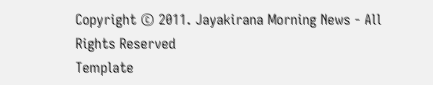Copyright © 2011. Jayakirana Morning News - All Rights Reserved
Template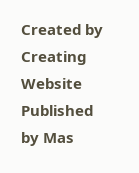Created by Creating Website Published by Mas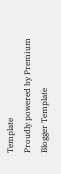Template
Proudly powered by Premium Blogger Template